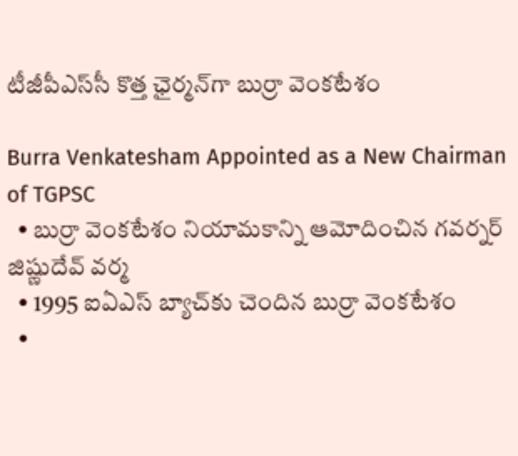టీజీపీఎస్‌సీ కొత్త ఛైర్మ‌న్‌గా బుర్రా వెంక‌టేశం

Burra Venkatesham Appointed as a New Chairman of TGPSC
  • బుర్రా వెంక‌టేశం నియామకాన్ని ఆమోదించిన‌ గవర్నర్ జిష్ణుదేవ్ వర్మ
  • 1995 ఐఏఎస్ బ్యాచ్‌కు చెందిన బుర్రా వెంక‌టేశం
  •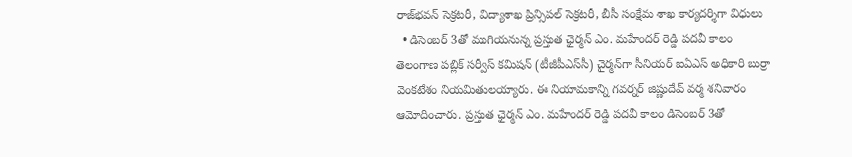రాజ్‌భవన్ సెక్రటరీ, విద్యాశాఖ ప్రిన్సిపల్ సెక్రటరీ, బీసీ సంక్షేమ శాఖ కార్యదర్శిగా విధులు
  • డిసెంబర్ 3తో ముగియనున్న ప్రస్తుత ఛైర్మ‌న్‌ ఎం. మహేందర్ రెడ్డి పదవీ కాలం
తెలంగాణ పబ్లిక్ సర్వీస్ కమిషన్ (టీజీపీఎస్‌సీ) చైర్మన్‌గా సీనియర్ ఐఏఎస్ అధికారి బుర్రా వెంకటేశం నియమితులయ్యారు. ఈ నియామకాన్ని గవర్నర్ జిష్ణుదేవ్ వర్మ శనివారం ఆమోదించారు. ప్రస్తుత ఛైర్మ‌న్‌ ఎం. మహేందర్ రెడ్డి పదవీ కాలం డిసెంబర్ 3తో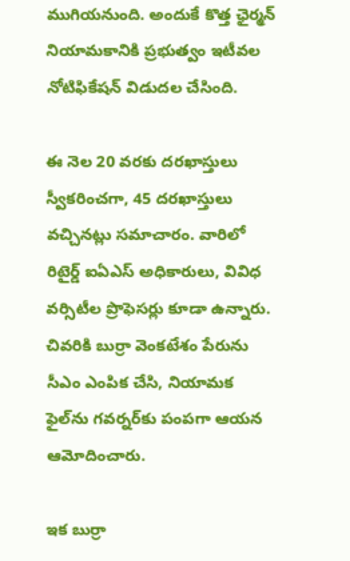ముగియనుంది. అందుకే కొత్త ఛైర్మ‌న్ నియామకానికి ప్రభుత్వం ఇటీవ‌ల నోటిఫికేషన్ విడుదల చేసింది.

ఈ నెల 20 వరకు దరఖాస్తులు స్వీకరించగా, 45 ద‌ర‌ఖాస్తులు వచ్చినట్లు సమాచారం. వారిలో రిటైర్డ్ ఐఏఎస్ అధికారులు, వివిధ వర్సిటీల ప్రొఫెసర్లు కూడా ఉన్నారు. చివ‌రికి బుర్రా వెంకటేశం పేరును సీఎం ఎంపిక చేసి, నియామక ఫైల్‌ను గవర్నర్‌కు పంపగా ఆయన ఆమోదించారు.

ఇక బుర్రా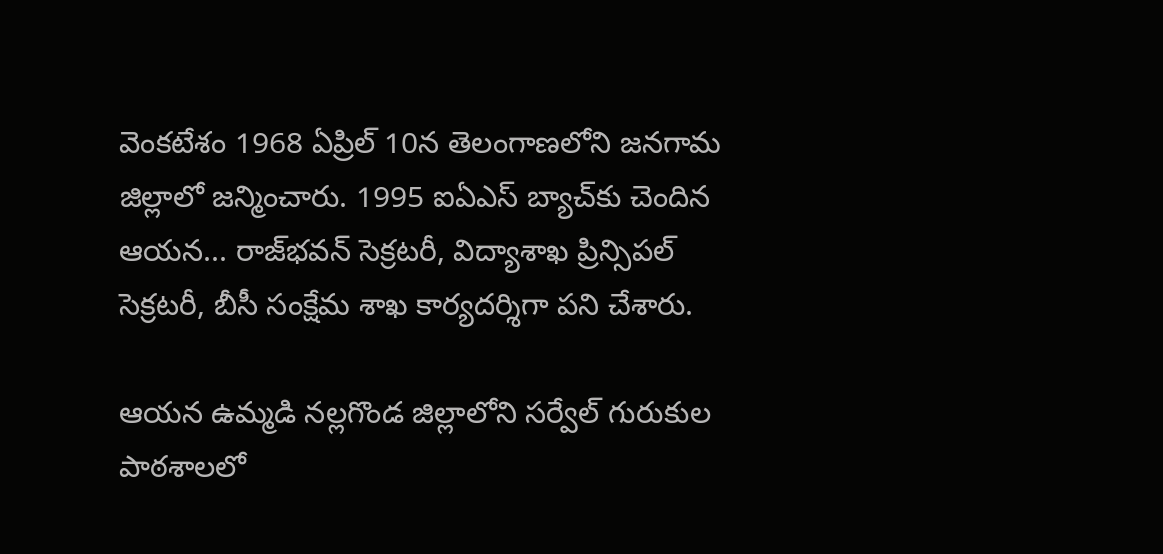వెంకటేశం 1968 ఏప్రిల్ 10న తెలంగాణలోని జనగామ జిల్లాలో జన్మించారు. 1995 ఐఏఎస్ బ్యాచ్‌కు చెందిన ఆయన... రాజ్‌భవన్ సెక్రటరీ, విద్యాశాఖ ప్రిన్సిపల్ సెక్రటరీ, బీసీ సంక్షేమ శాఖ కార్యదర్శిగా ప‌ని చేశారు.

ఆయ‌న‌ ఉమ్మడి నల్లగొండ జిల్లాలోని సర్వేల్ గురుకుల పాఠశాలలో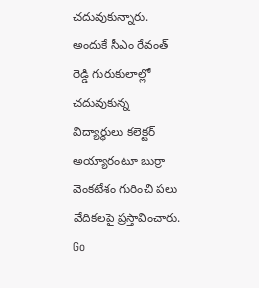చదువుకున్నారు. అందుకే సీఎం రేవంత్ రెడ్డి గురుకులాల్లో చ‌దువుకున్న విద్యార్థులు క‌లెక్ట‌ర్ అయ్యారంటూ బుర్రా వెంకటేశం గురించి పలు వేదికలపై ప్రస్తావించారు.
Go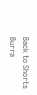Back to Shorts
Burra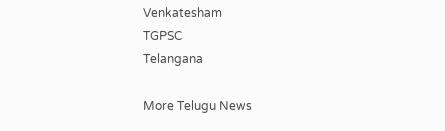Venkatesham
TGPSC
Telangana

More Telugu News